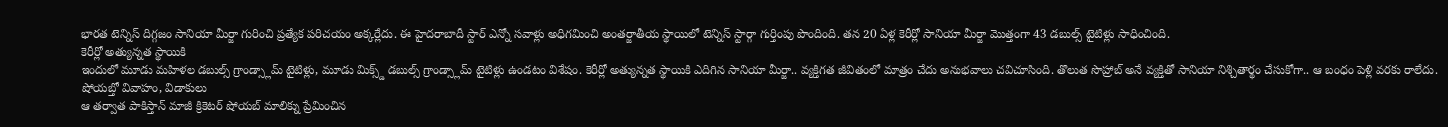భారత టెన్నిస్ దిగ్గజం సానియా మీర్జా గురించి ప్రత్యేక పరిచయం అక్కర్లేదు. ఈ హైదరాబాదీ స్టార్ ఎన్నో సవాళ్లు అధిగమించి అంతర్జాతీయ స్థాయిలో టెన్నిస్ స్టార్గా గుర్తింపు పొందింది. తన 20 ఏళ్ల కెరీర్లో సానియా మీర్జా మొత్తంగా 43 డబుల్స్ టైటిళ్లు సాధించింది.
కెరీర్లో అత్యున్నత స్థాయికి
ఇందులో మూడు మహిళల డబుల్స్ గ్రాండ్స్లామ్ టైటిళ్లు, మూడు మిక్స్డ్ డబుల్స్ గ్రాండ్స్లామ్ టైటిళ్లు ఉండటం విశేషం. కెరీర్లో అత్యున్నత స్థాయికి ఎదిగిన సానియా మీర్జా.. వ్యక్తిగత జీవితంలో మాత్రం చేదు అనుభవాలు చవిచూసింది. తొలుత సొహ్రాబ్ అనే వ్యక్తితో సానియా నిశ్చితార్థం చేసుకోగా.. ఆ బంధం పెళ్లి వరకు రాలేదు.
షోయబ్తో వివాహం, విడాకులు
ఆ తర్వాత పాకిస్తాన్ మాజీ క్రికెటర్ షోయబ్ మాలిక్ను ప్రేమించిన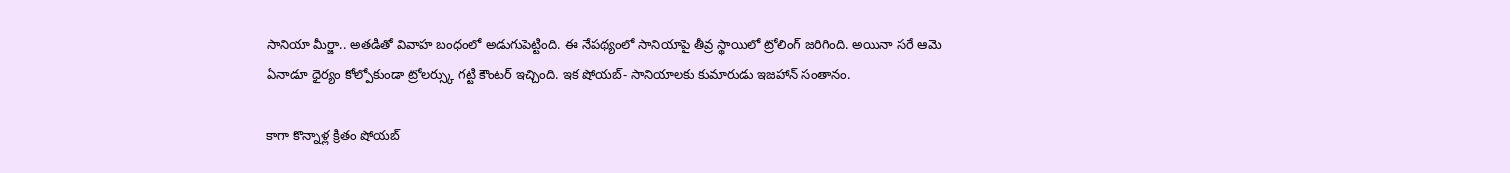సానియా మీర్జా.. అతడితో వివాహ బంధంలో అడుగుపెట్టింది. ఈ నేపథ్యంలో సానియాపై తీవ్ర స్థాయిలో ట్రోలింగ్ జరిగింది. అయినా సరే ఆమె ఏనాడూ ధైర్యం కోల్పోకుండా ట్రోలర్స్కు గట్టి కౌంటర్ ఇచ్చింది. ఇక షోయబ్- సానియాలకు కుమారుడు ఇజహాన్ సంతానం.

కాగా కొన్నాళ్ల క్రితం షోయబ్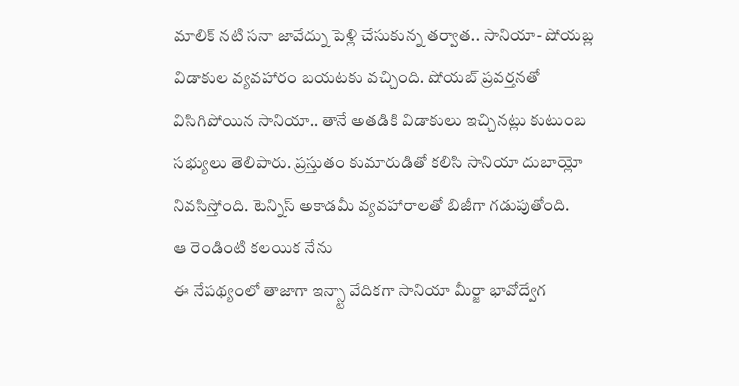మాలిక్ నటి సనా జావేద్ను పెళ్లి చేసుకున్న తర్వాత.. సానియా- షోయబ్ల విడాకుల వ్యవహారం బయటకు వచ్చింది. షోయబ్ ప్రవర్తనతో విసిగిపోయిన సానియా.. తానే అతడికి విడాకులు ఇచ్చినట్లు కుటుంబ సభ్యులు తెలిపారు. ప్రస్తుతం కుమారుడితో కలిసి సానియా దుబాయ్లో నివసిస్తోంది. టెన్నిస్ అకాడమీ వ్యవహారాలతో బిజీగా గడుపుతోంది.
ఆ రెండింటి కలయిక నేను
ఈ నేపథ్యంలో తాజాగా ఇన్స్టా వేదికగా సానియా మీర్జా భావోద్వేగ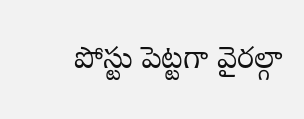పోస్టు పెట్టగా వైరల్గా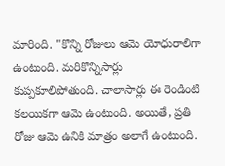మారింది. "కొన్ని రోజులు ఆమె యోధురాలిగా ఉంటుంది. మరికొన్నిసార్లు కుప్పకూలిపోతుంది. చాలాసార్లు ఈ రెండింటి కలయికగా ఆమె ఉంటుంది. అయితే, ప్రతి రోజు ఆమె ఉనికి మాత్రం అలాగే ఉంటుంది.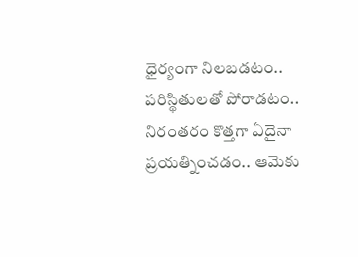ధైర్యంగా నిలబడటం.. పరిస్థితులతో పోరాడటం.. నిరంతరం కొత్తగా ఏదైనా ప్రయత్నించడం.. ఆమెకు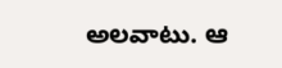అలవాటు. ఆ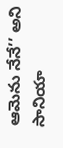ఆమెను నేనే’’ అని సానియా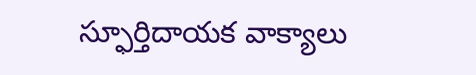స్ఫూర్తిదాయక వాక్యాలు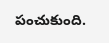పంచుకుంది.